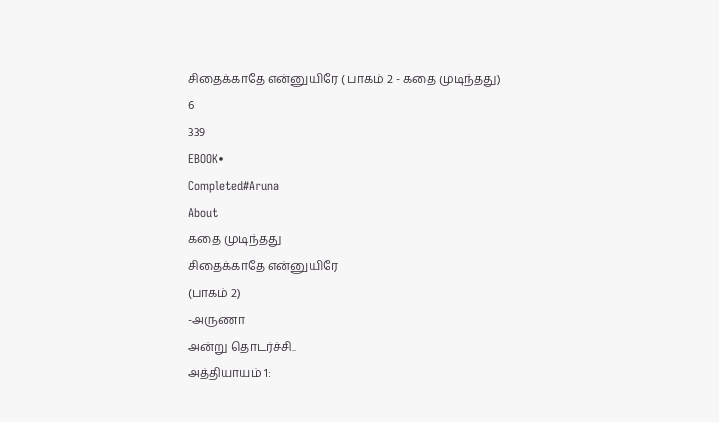சிதைக்காதே என்னுயிரே ( பாகம் 2 - கதை முடிந்தது)
6
339
EBOOK•
Completed#Aruna
About
கதை முடிந்தது
சிதைக்காதே என்னுயிரே
(பாகம் 2)
-அருணா
அன்று தொடர்ச்சி..
அத்தியாயம் 1: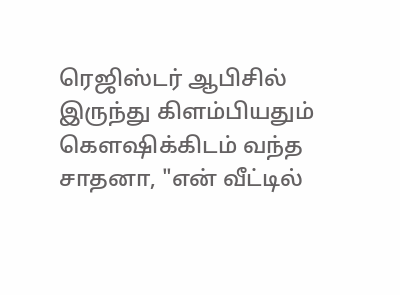ரெஜிஸ்டர் ஆபிசில் இருந்து கிளம்பியதும் கௌஷிக்கிடம் வந்த சாதனா, "என் வீட்டில்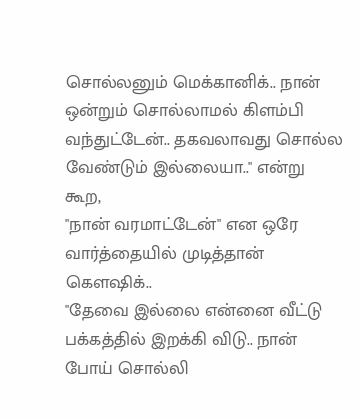சொல்லனும் மெக்கானிக்.. நான் ஒன்றும் சொல்லாமல் கிளம்பி வந்துட்டேன்.. தகவலாவது சொல்ல வேண்டும் இல்லையா.." என்று கூற,
"நான் வரமாட்டேன்" என ஒரே வார்த்தையில் முடித்தான் கௌஷிக்..
"தேவை இல்லை என்னை வீட்டு பக்கத்தில் இறக்கி விடு.. நான் போய் சொல்லி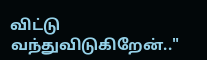விட்டு வந்துவிடுகிறேன்.."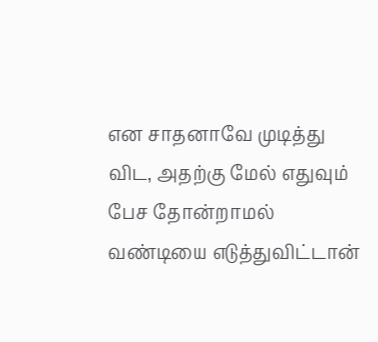என சாதனாவே முடித்து விட, அதற்கு மேல் எதுவும் பேச தோன்றாமல் வண்டியை எடுத்துவிட்டான்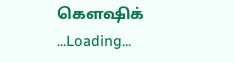கௌஷிக்
...Loading...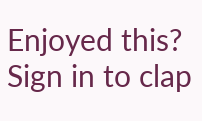Enjoyed this?
Sign in to clap